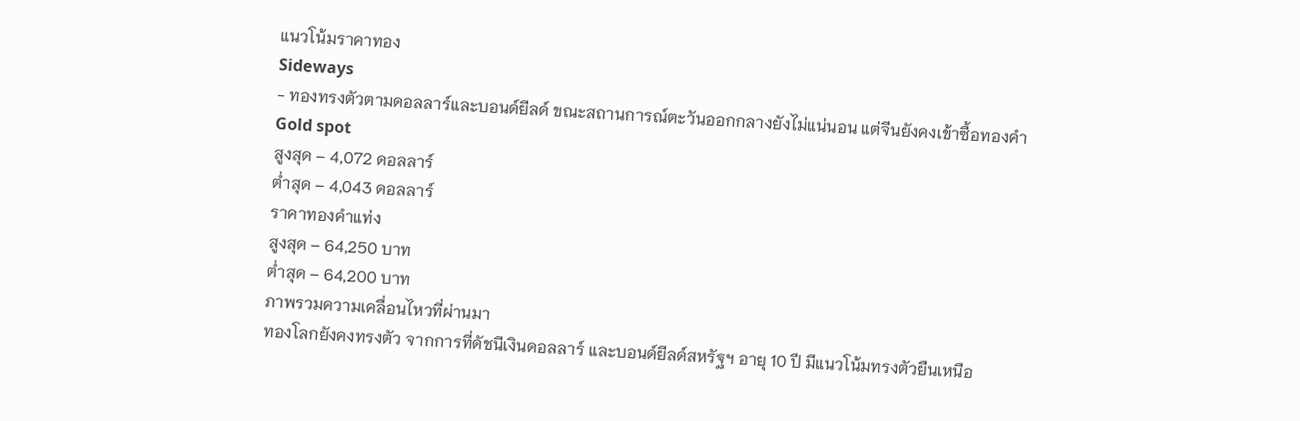แนวโน้มราคาทอง
Sideways
- ทองทรงตัวตามดอลลาร์และบอนด์ยีลด์ ขณะสถานการณ์ตะวันออกกลางยังไม่แน่นอน แต่จีนยังคงเข้าซื้อทองคำ
Gold spot
สูงสุด – 4,072 ดอลลาร์
ต่ำสุด – 4,043 ดอลลาร์
ราคาทองคำแท่ง
สูงสุด – 64,250 บาท
ต่ำสุด – 64,200 บาท
ภาพรวมความเคลื่อนไหวที่ผ่านมา
ทองโลกยังคงทรงตัว จากการที่ดัชนีเงินดอลลาร์ และบอนด์ยีลด์สหรัฐฯ อายุ 10 ปี มีแนวโน้มทรงตัวยืนเหนือ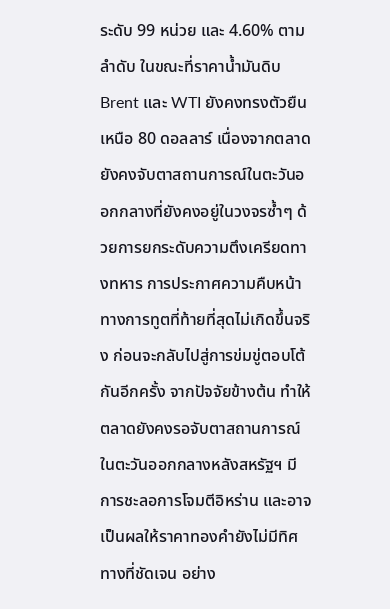ระดับ 99 หน่วย และ 4.60% ตามลำดับ ในขณะที่ราคาน้ำมันดิบ Brent และ WTI ยังคงทรงตัวยืนเหนือ 80 ดอลลาร์ เนื่องจากตลาดยังคงจับตาสถานการณ์ในตะวันออกกลางที่ยังคงอยู่ในวงจรซ้ำๆ ด้วยการยกระดับความตึงเครียดทางทหาร การประกาศความคืบหน้าทางการทูตที่ท้ายที่สุดไม่เกิดขึ้นจริง ก่อนจะกลับไปสู่การข่มขู่ตอบโต้กันอีกครั้ง จากปัจจัยข้างต้น ทำให้ตลาดยังคงรอจับตาสถานการณ์ในตะวันออกกลางหลังสหรัฐฯ มีการชะลอการโจมตีอิหร่าน และอาจเป็นผลให้ราคาทองคำยังไม่มีทิศทางที่ชัดเจน อย่าง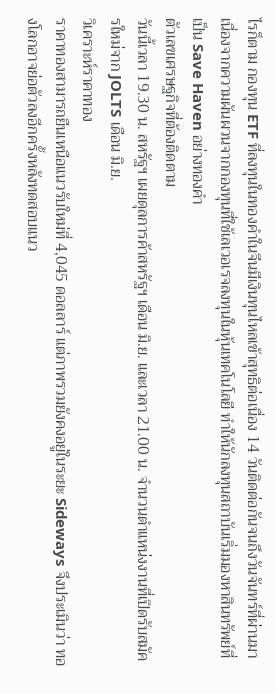ไรก็ตาม กองทุน ETF ที่ลงทุนในทองคำในจีนมีเงินทุนไหลเข้าสุทธิต่อเนื่อง 14 วันติดต่อกันจนถึงวันจันทร์ที่ผ่านมา เนื่องจากความผันผวนจากกองทุนที่ใช้เลเวอเรจลงทุนในหุ้นเทคโนโลยี ทำให้นักลงทุนสถาบันเริ่มมองหาสินทรัพย์ที่เป็น Save Haven อย่างทองคำ
ตัวเลขเศรษฐกิจที่ต้องติดตาม
วันนี้เวลา 19.30 น. สหรัฐฯ เผยดุลการค้าสหรัฐฯ เดือน มิ.ย. และเวลา 21.00 น. จำนวนตำแหน่งงานที่เปิดรับสมัครใหม่จาก JOLTS เดือน มิ.ย.
วิเคราะห์ราคาทอง
ราคาทองสามารถยืนเหนือแนวรับใหม่ที่ 4,045 ดอลลาร์ แต่ภาพรวมยังคงอยู่ในระยะ Sideways จึงประเมินว่า ทองโลกอาจย่อตัวลงอีกครั้งหลังทดสอบแนว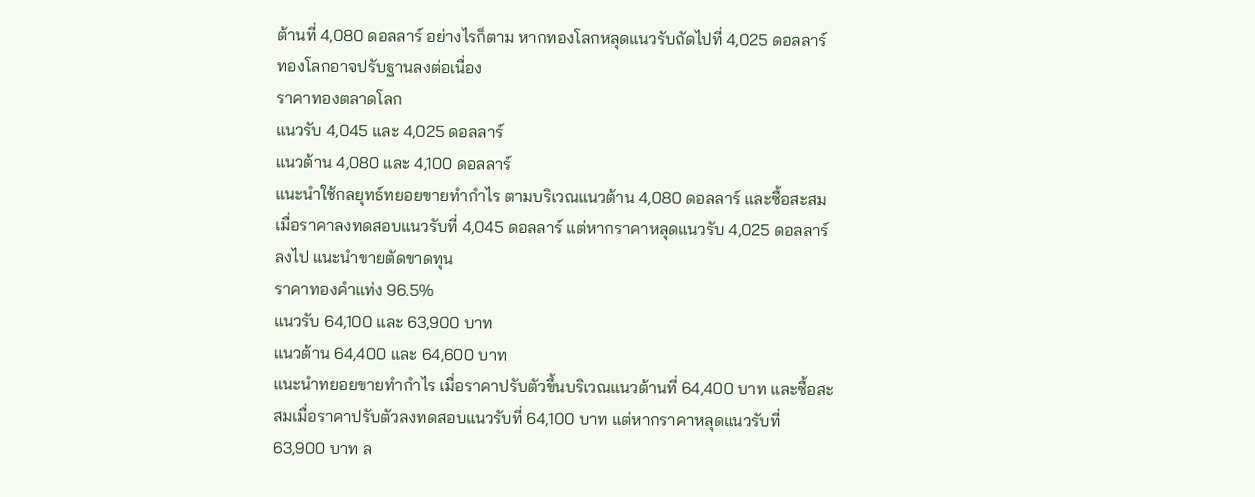ต้านที่ 4,080 ดอลลาร์ อย่างไรก็ตาม หากทองโลกหลุดแนวรับถัดไปที่ 4,025 ดอลลาร์ ทองโลกอาจปรับฐานลงต่อเนื่อง
ราคาทองตลาดโลก
แนวรับ 4,045 และ 4,025 ดอลลาร์
แนวต้าน 4,080 และ 4,100 ดอลลาร์
แนะนำใช้กลยุทธ์ทยอยขายทำกำไร ตามบริเวณแนวต้าน 4,080 ดอลลาร์ และซื้อสะสมเมื่อราคาลงทดสอบแนวรับที่ 4,045 ดอลลาร์ แต่หากราคาหลุดแนวรับ 4,025 ดอลลาร์ ลงไป แนะนำขายตัดขาดทุน
ราคาทองคำแท่ง 96.5%
แนวรับ 64,100 และ 63,900 บาท
แนวต้าน 64,400 และ 64,600 บาท
แนะนำทยอยขายทำกำไร เมื่อราคาปรับตัวขึ้นบริเวณแนวต้านที่ 64,400 บาท และซื้อสะสมเมื่อราคาปรับตัวลงทดสอบแนวรับที่ 64,100 บาท แต่หากราคาหลุดแนวรับที่ 63,900 บาท ล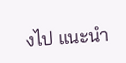งไป แนะนำ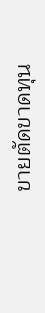ขายตัดขาดทุน